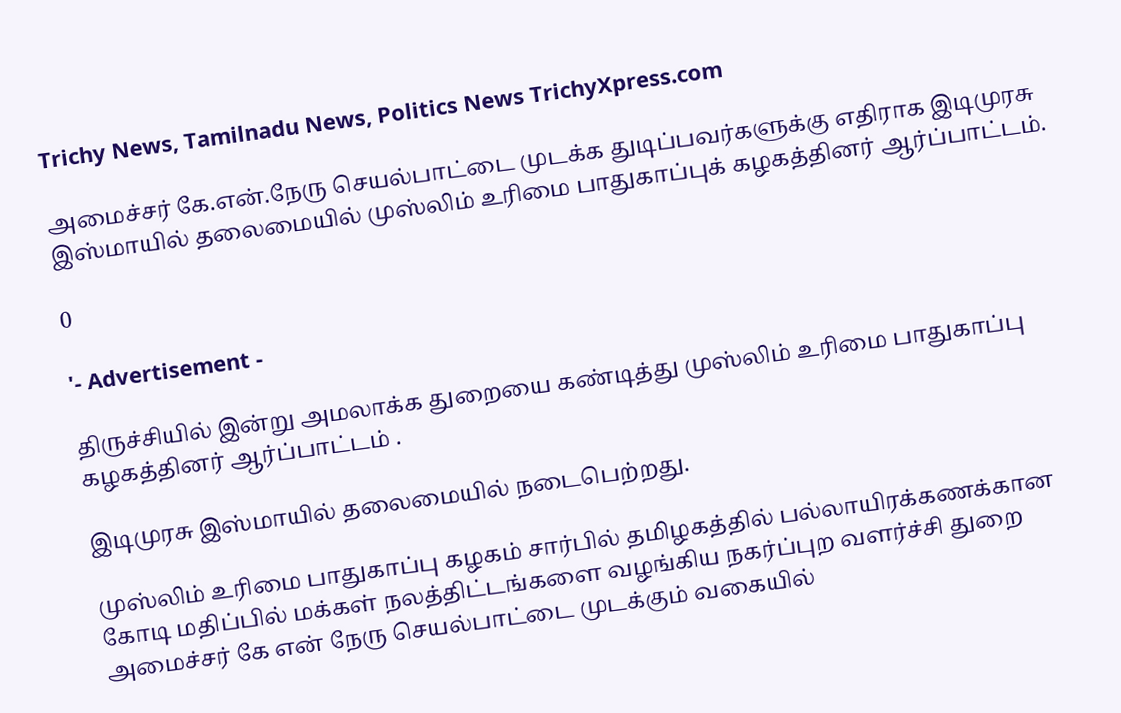Trichy News, Tamilnadu News, Politics News TrichyXpress.com

அமைச்சர் கே.என்.நேரு செயல்பாட்டை முடக்க துடிப்பவர்களுக்கு எதிராக இடிமுரசு இஸ்மாயில் தலைமையில் முஸ்லிம் உரிமை பாதுகாப்புக் கழகத்தினர் ஆர்ப்பாட்டம்.

0

'- Advertisement -

திருச்சியில் இன்று அமலாக்க துறையை கண்டித்து முஸ்லிம் உரிமை பாதுகாப்பு கழகத்தினர் ஆர்ப்பாட்டம் .

இடிமுரசு இஸ்மாயில் தலைமையில் நடைபெற்றது.

முஸ்லிம் உரிமை பாதுகாப்பு கழகம் சார்பில் தமிழகத்தில் பல்லாயிரக்கணக்கான கோடி மதிப்பில் மக்கள் நலத்திட்டங்களை வழங்கிய நகர்ப்புற வளர்ச்சி துறை அமைச்சர் கே என் நேரு செயல்பாட்டை முடக்கும் வகையில்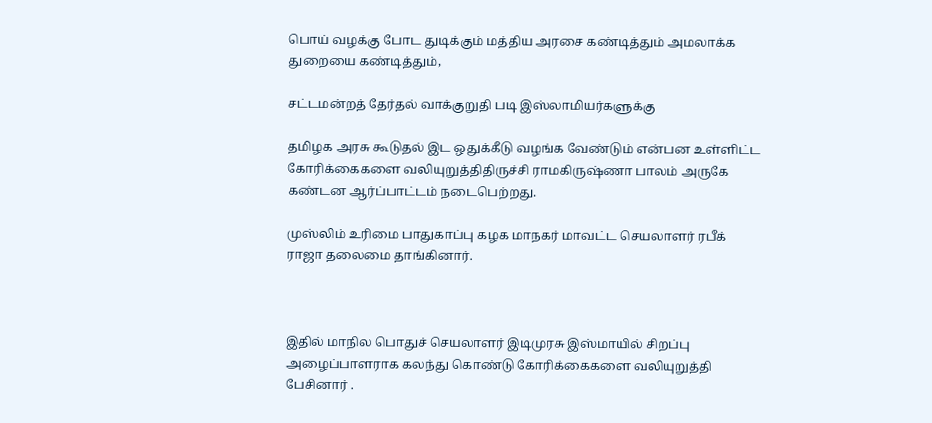பொய் வழக்கு போட துடிக்கும் மத்திய அரசை கண்டித்தும் அமலாக்க துறையை கண்டித்தும்,

சட்டமன்றத் தேர்தல் வாக்குறுதி படி இஸ்லாமியர்களுக்கு

தமிழக அரசு கூடுதல் இட ஒதுக்கீடு வழங்க வேண்டும் என்பன உள்ளிட்ட கோரிக்கைகளை வலியுறுத்திதிருச்சி ராமகிருஷ்ணா பாலம் அருகே கண்டன ஆர்ப்பாட்டம் நடைபெற்றது.

முஸ்லிம் உரிமை பாதுகாப்பு கழக மாநகர் மாவட்ட செயலாளர் ரபீக் ராஜா தலைமை தாங்கினார்.



இதில் மாநில பொதுச் செயலாளர் இடிமுரசு இஸ்மாயில் சிறப்பு அழைப்பாளராக கலந்து கொண்டு கோரிக்கைகளை வலியுறுத்தி பேசினார் .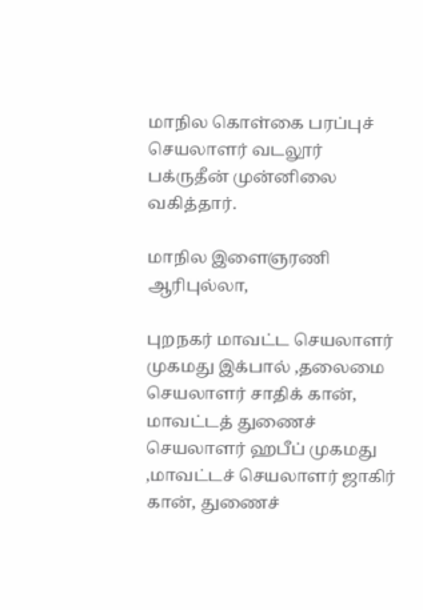மாநில கொள்கை பரப்புச் செயலாளர் வடலூர் பக்ருதீன் முன்னிலை வகித்தார்.

மாநில இளைஞரணி ஆரிபுல்லா,

புறநகர் மாவட்ட செயலாளர் முகமது இக்பால் ,தலைமை செயலாளர் சாதிக் கான், மாவட்டத் துணைச் செயலாளர் ஹபீப் முகமது ,மாவட்டச் செயலாளர் ஜாகிர் கான், துணைச்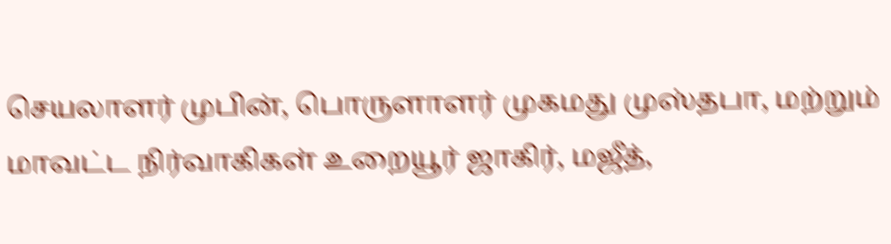செயலாளர் முபின், பொருளாளர் முகமது முஸ்தபா, மற்றும் மாவட்ட நிர்வாகிகள் உறையூர் ஜாகிர், மஜீத்,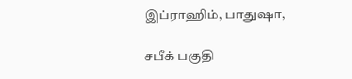இப்ராஹிம், பாதுஷா,

சபீக் பகுதி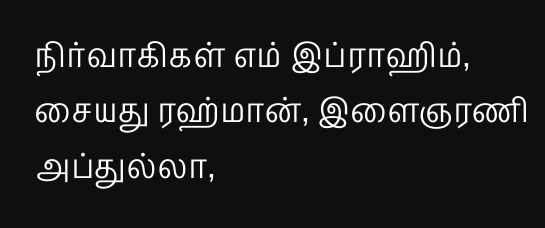நிர்வாகிகள் எம் இப்ராஹிம், சையது ரஹ்மான், இளைஞரணி அப்துல்லா,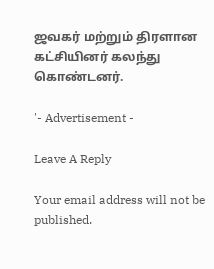ஜவகர் மற்றும் திரளான கட்சியினர் கலந்து கொண்டனர்.

'- Advertisement -

Leave A Reply

Your email address will not be published.